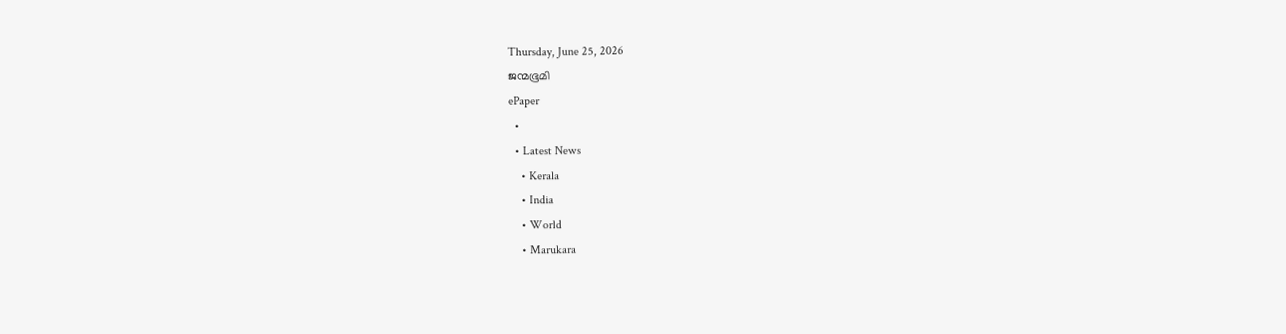Thursday, June 25, 2026
ജന്മഭൂമി
ePaper
  •
  • Latest News
    • Kerala
    • India
    • World
    • Marukara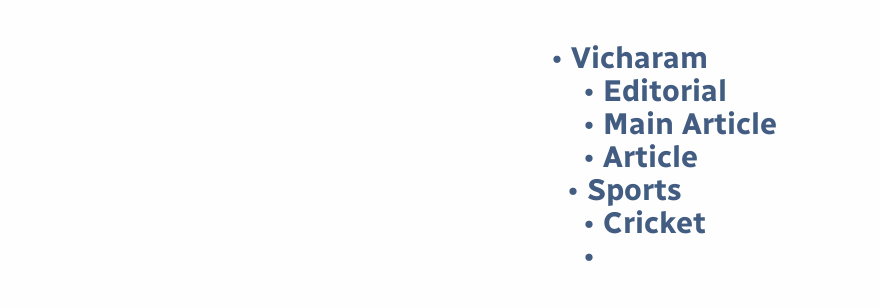• Vicharam
    • Editorial
    • Main Article
    • Article
  • Sports
    • Cricket
    •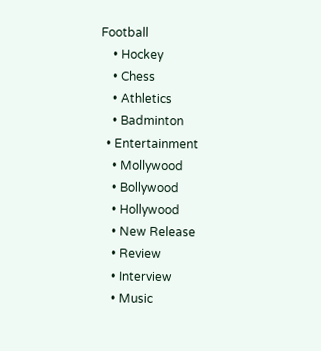Football
    • Hockey
    • Chess
    • Athletics
    • Badminton
  • Entertainment
    • Mollywood
    • Bollywood
    • Hollywood
    • New Release
    • Review
    • Interview
    • Music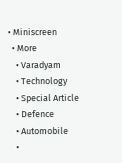• Miniscreen
  • More
    • Varadyam
    • Technology
    • Special Article
    • Defence
    • Automobile
    •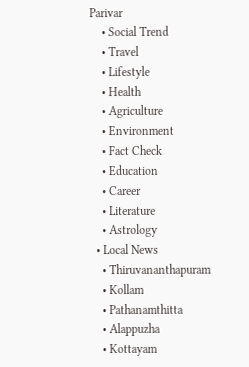Parivar
    • Social Trend
    • Travel
    • Lifestyle
    • Health
    • Agriculture
    • Environment
    • Fact Check
    • Education
    • Career
    • Literature
    • Astrology
  • Local News
    • Thiruvananthapuram
    • Kollam
    • Pathanamthitta
    • Alappuzha
    • Kottayam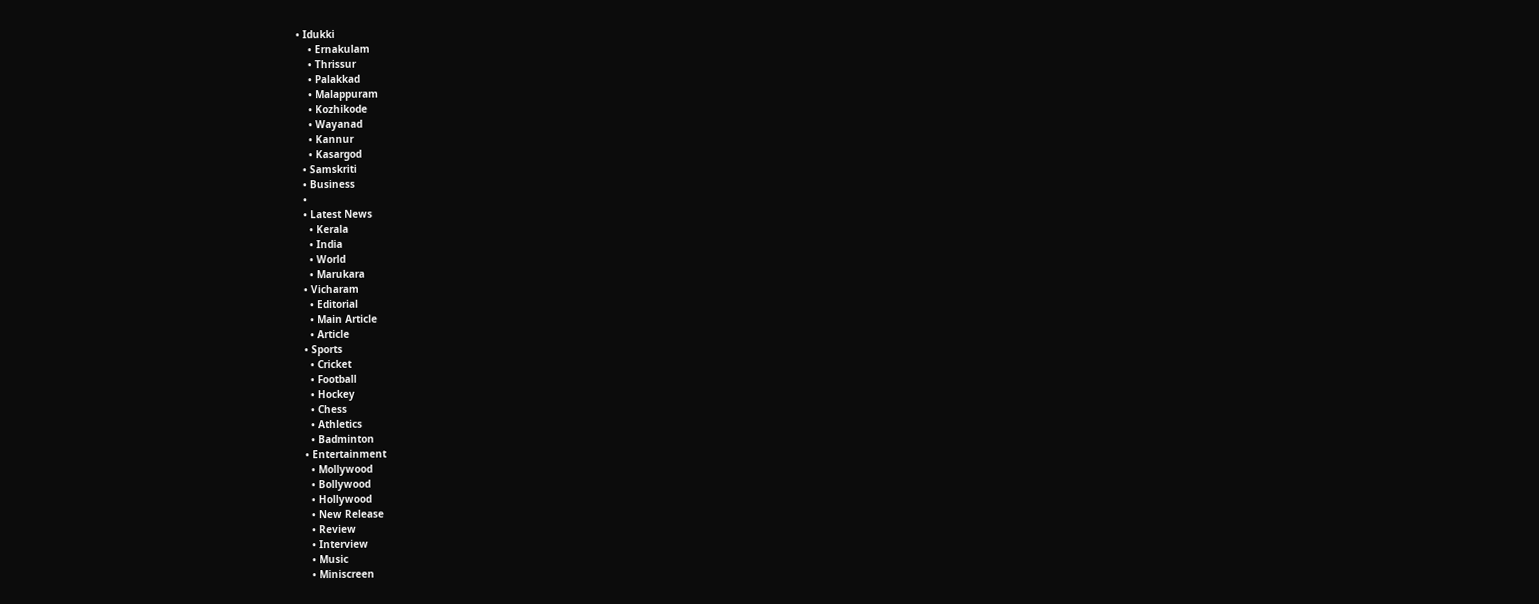• Idukki
    • Ernakulam
    • Thrissur
    • Palakkad
    • Malappuram
    • Kozhikode
    • Wayanad
    • Kannur
    • Kasargod
  • Samskriti
  • Business
  •
  • Latest News
    • Kerala
    • India
    • World
    • Marukara
  • Vicharam
    • Editorial
    • Main Article
    • Article
  • Sports
    • Cricket
    • Football
    • Hockey
    • Chess
    • Athletics
    • Badminton
  • Entertainment
    • Mollywood
    • Bollywood
    • Hollywood
    • New Release
    • Review
    • Interview
    • Music
    • Miniscreen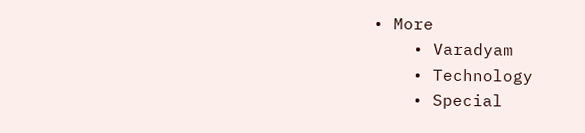• More
    • Varadyam
    • Technology
    • Special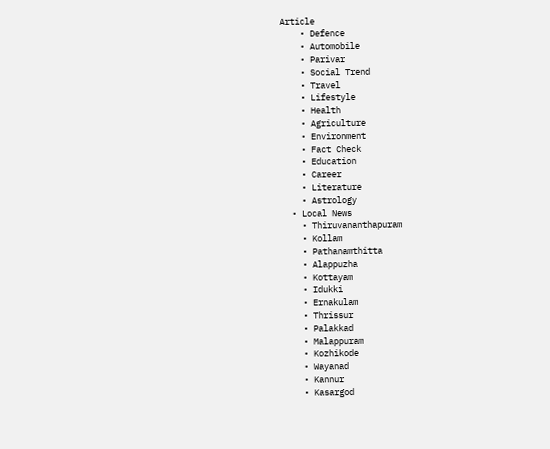Article
    • Defence
    • Automobile
    • Parivar
    • Social Trend
    • Travel
    • Lifestyle
    • Health
    • Agriculture
    • Environment
    • Fact Check
    • Education
    • Career
    • Literature
    • Astrology
  • Local News
    • Thiruvananthapuram
    • Kollam
    • Pathanamthitta
    • Alappuzha
    • Kottayam
    • Idukki
    • Ernakulam
    • Thrissur
    • Palakkad
    • Malappuram
    • Kozhikode
    • Wayanad
    • Kannur
    • Kasargod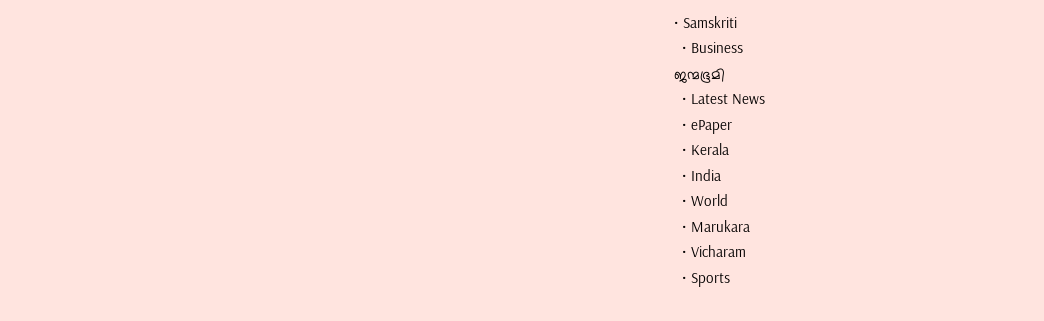• Samskriti
  • Business
ജന്മഭൂമി
  • Latest News
  • ePaper
  • Kerala
  • India
  • World
  • Marukara
  • Vicharam
  • Sports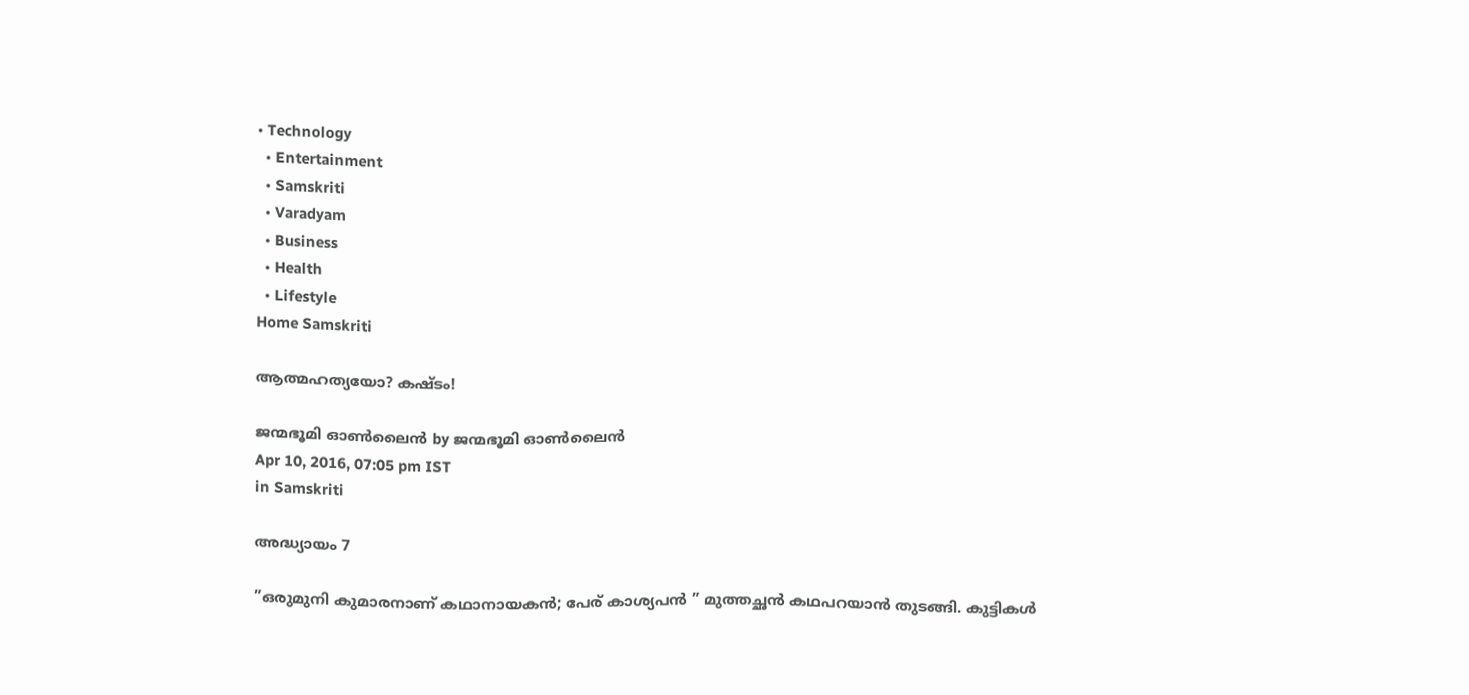• Technology
  • Entertainment
  • Samskriti
  • Varadyam
  • Business
  • Health
  • Lifestyle
Home Samskriti

ആത്മഹത്യയോ? കഷ്ടം!

ജന്മഭൂമി ഓണ്‍ലൈന്‍ by ജന്മഭൂമി ഓണ്‍ലൈന്‍
Apr 10, 2016, 07:05 pm IST
in Samskriti

അദ്ധ്യായം 7

”ഒരുമുനി കുമാരനാണ് കഥാനായകന്‍; പേര് കാശ്യപന്‍ ” മുത്തച്ഛന്‍ കഥപറയാന്‍ തുടങ്ങി. കുട്ടികള്‍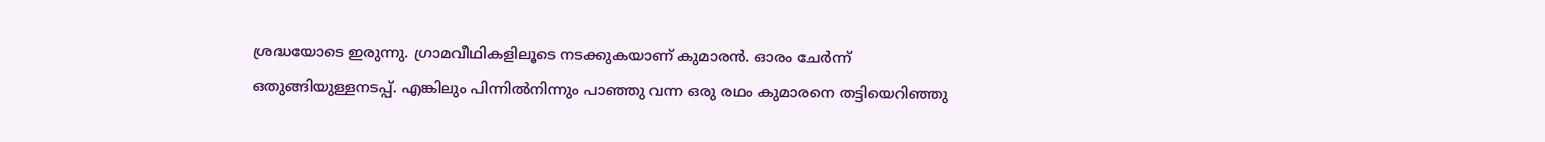ശ്രദ്ധയോടെ ഇരുന്നു. ഗ്രാമവീഥികളിലൂടെ നടക്കുകയാണ് കുമാരന്‍. ഓരം ചേര്‍ന്ന് ഒതുങ്ങിയുള്ളനടപ്പ്. എങ്കിലും പിന്നില്‍നിന്നും പാഞ്ഞു വന്ന ഒരു രഥം കുമാരനെ തട്ടിയെറിഞ്ഞു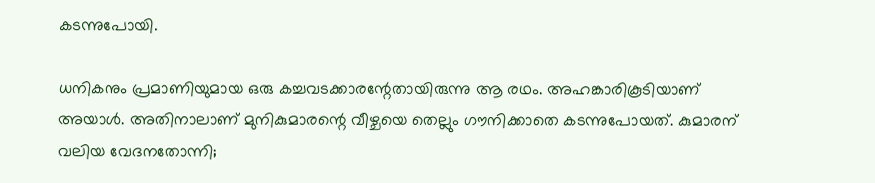കടന്നുപോയി.

ധനികനും പ്രമാണിയുമായ ഒരു കച്ചവടക്കാരന്റേതായിരുന്നു ആ രഥം. അഹങ്കാരികൂടിയാണ് അയാള്‍. അതിനാലാണ് മുനികുമാരന്റെ വീഴ്ചയെ തെല്ലും ഗൗനിക്കാതെ കടന്നുപോയത്. കുമാരന് വലിയ വേദനതോന്നി;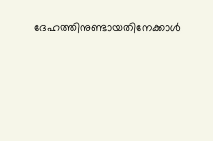ദേഹത്തിനുണ്ടായതിനേക്കാള്‍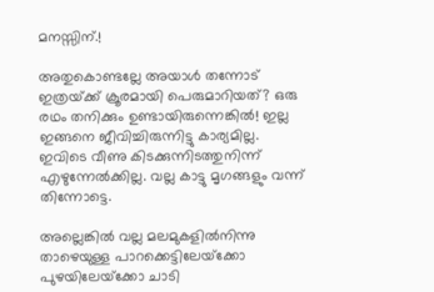മനസ്സിന്.!

അതുകൊണ്ടല്ലേ അയാള്‍ തന്നോട് ഇത്രയ്‌ക്ക് ക്രൂരമായി പെരുമാറിയത്? ഒരു രഥം തനിക്കും ഉണ്ടായിരുന്നെങ്കില്‍! ഇല്ല ഇങ്ങനെ ജീവിച്ചിരുന്നിട്ടു കാര്യമില്ല. ഇവിടെ വീണു കിടക്കുന്നിടത്തുനിന്ന് എഴുന്നേല്‍ക്കില്ല. വല്ല കാട്ടു മൃഗങ്ങളും വന്ന് തിന്നോട്ടെ.

അല്ലെങ്കില്‍ വല്ല മലമുകളില്‍നിന്നു താഴെയുള്ള പാറക്കെട്ടിലേയ്‌ക്കോ പുഴയിലേയ്‌ക്കോ ചാടി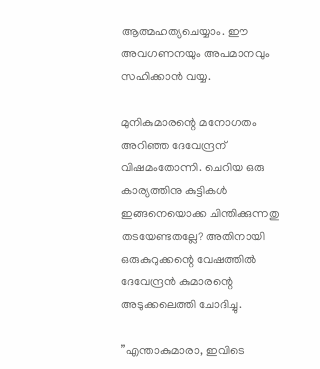ആത്മഹത്യചെയ്യാം. ഈ അവഗണനയും അപമാനവും സഹിക്കാന്‍ വയ്യ.

മുനികുമാരന്റെ മനോഗതം അറിഞ്ഞ ദേവേന്ദ്രന് വിഷമംതോന്നി. ചെറിയ ഒരു കാര്യത്തിനു കുട്ടികള്‍ ഇങ്ങനെയൊക്ക ചിന്തിക്കുന്നതു തടയേണ്ടതല്ലേ? അതിനായി ഒരുകുറുക്കന്റെ വേഷത്തില്‍ ദേവേന്ദ്രന്‍ കുമാരന്റെ അടുക്കലെത്തി ചോദിച്ചു.

”എന്താകുമാരാ, ഇവിടെ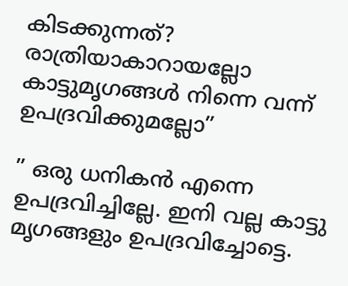കിടക്കുന്നത്? രാത്രിയാകാറായല്ലോ കാട്ടുമൃഗങ്ങള്‍ നിന്നെ വന്ന് ഉപദ്രവിക്കുമല്ലോ”

” ഒരു ധനികന്‍ എന്നെ ഉപദ്രവിച്ചില്ലേ. ഇനി വല്ല കാട്ടു മൃഗങ്ങളും ഉപദ്രവിച്ചോട്ടെ.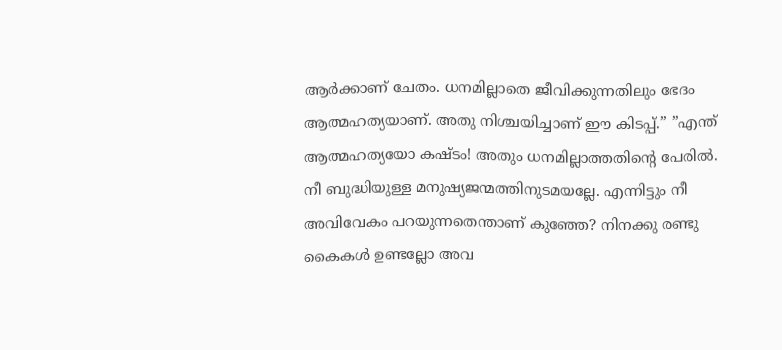ആര്‍ക്കാണ് ചേതം. ധനമില്ലാതെ ജീവിക്കുന്നതിലും ഭേദം ആത്മഹത്യയാണ്. അതു നിശ്ചയിച്ചാണ് ഈ കിടപ്പ്.” ”എന്ത് ആത്മഹത്യയോ കഷ്ടം! അതും ധനമില്ലാത്തതിന്റെ പേരില്‍. നീ ബുദ്ധിയുള്ള മനുഷ്യജന്മത്തിനുടമയല്ലേ. എന്നിട്ടും നീ അവിവേകം പറയുന്നതെന്താണ് കുഞ്ഞേ? നിനക്കു രണ്ടു കൈകള്‍ ഉണ്ടല്ലോ അവ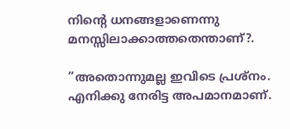നിന്റെ ധനങ്ങളാണെന്നു മനസ്സിലാക്കാത്തതെന്താണ്?.

”അതൊന്നുമല്ല ഇവിടെ പ്രശ്‌നം. എനിക്കു നേരിട്ട അപമാനമാണ്.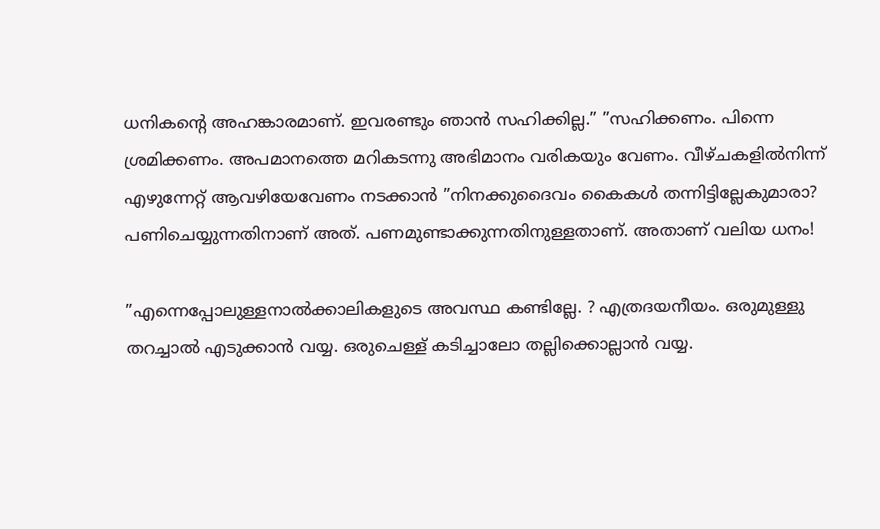ധനികന്റെ അഹങ്കാരമാണ്. ഇവരണ്ടും ഞാന്‍ സഹിക്കില്ല.” ”സഹിക്കണം. പിന്നെ ശ്രമിക്കണം. അപമാനത്തെ മറികടന്നു അഭിമാനം വരികയും വേണം. വീഴ്ചകളില്‍നിന്ന് എഴുന്നേറ്റ് ആവഴിയേവേണം നടക്കാന്‍ ”നിനക്കുദൈവം കൈകള്‍ തന്നിട്ടില്ലേകുമാരാ? പണിചെയ്യുന്നതിനാണ് അത്. പണമുണ്ടാക്കുന്നതിനുള്ളതാണ്. അതാണ് വലിയ ധനം!

”എന്നെപ്പോലുള്ളനാല്‍ക്കാലികളുടെ അവസ്ഥ കണ്ടില്ലേ. ? എത്രദയനീയം. ഒരുമുള്ളു തറച്ചാല്‍ എടുക്കാന്‍ വയ്യ. ഒരുചെള്ള് കടിച്ചാലോ തല്ലിക്കൊല്ലാന്‍ വയ്യ.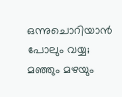ഒന്നുചൊറിയാന്‍ പോലും വയ്യ; മഞ്ഞും മഴയും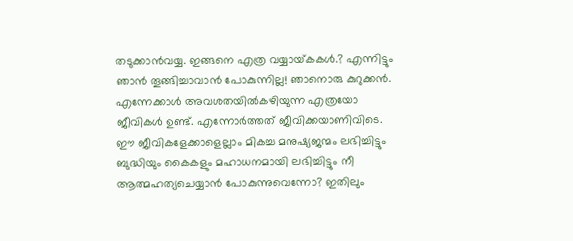തടുക്കാന്‍വയ്യ. ഇങ്ങനെ എത്ര വയ്യായ്‌കകള്‍.? എന്നിട്ടും ഞാന്‍ തൂങ്ങിച്ചാവാന്‍ പോകുന്നില്ല! ഞാനൊരു കുറുക്കന്‍. എന്നേക്കാള്‍ അവശതയില്‍കഴിയുന്ന എത്രയോ ജീവികള്‍ ഉണ്ട്. എന്നോര്‍ത്തത് ജീവിക്കയാണിവിടെ. ഈ ജീവികളേക്കാളെല്ലാം മികച്ച മനുഷ്യജന്മം ലഭിച്ചിട്ടും ബുദ്ധിയും കൈകളും മഹാധനമായി ലഭിച്ചിട്ടും നീ ആത്മഹത്യചെയ്യാന്‍ പോകുന്നുവെന്നോ? ഇതിലും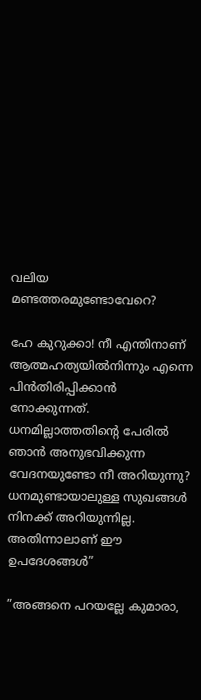വലിയ മണ്ടത്തരമുണ്ടോവേറെ?

ഹേ കുറുക്കാ! നീ എന്തിനാണ് ആത്മഹത്യയില്‍നിന്നും എന്നെ പിന്‍തിരിപ്പിക്കാന്‍ നോക്കുന്നത്. ധനമില്ലാത്തതിന്റെ പേരില്‍ ഞാന്‍ അനുഭവിക്കുന്ന വേദനയുണ്ടോ നീ അറിയുന്നു? ധനമുണ്ടായാലുള്ള സുഖങ്ങള്‍ നിനക്ക് അറിയുന്നില്ല. അതിന്നാലാണ് ഈ ഉപദേശങ്ങള്‍”

”അങ്ങനെ പറയല്ലേ കുമാരാ,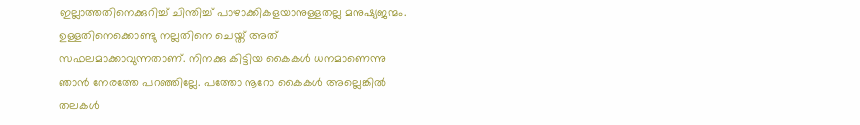ഇല്ലാത്തതിനെക്കുറിച്ച് ചിന്തിച്ച് പാഴാക്കികളയാനുള്ളതല്ല മനുഷ്യജന്മം. ഉള്ളതിനെക്കൊണ്ടു നല്ലതിനെ ചെയ്ത് അത് സഫലമാക്കാവുന്നതാണ്. നിനക്കു കിട്ടിയ കൈകള്‍ ധനമാണെന്നു ഞാന്‍ നേരത്തേ പറഞ്ഞില്ലേ. പത്തോ നൂറോ കൈകള്‍ അല്ലെങ്കില്‍ തലകള്‍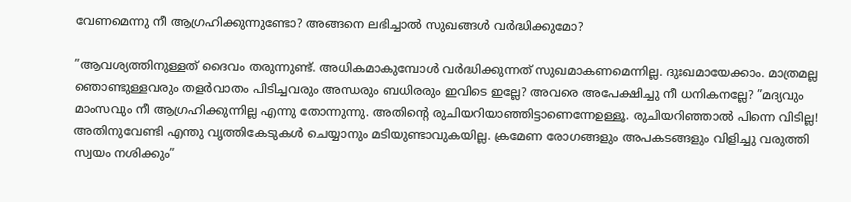വേണമെന്നു നീ ആഗ്രഹിക്കുന്നുണ്ടോ? അങ്ങനെ ലഭിച്ചാല്‍ സുഖങ്ങള്‍ വര്‍ദ്ധിക്കുമോ?

”ആവശ്യത്തിനുള്ളത് ദൈവം തരുന്നുണ്ട്. അധികമാകുമ്പോള്‍ വര്‍ദ്ധിക്കുന്നത് സുഖമാകണമെന്നില്ല. ദുഃഖമായേക്കാം. മാത്രമല്ല ഞൊണ്ടുള്ളവരും തളര്‍വാതം പിടിച്ചവരും അന്ധരും ബധിരരും ഇവിടെ ഇല്ലേ? അവരെ അപേക്ഷിച്ചു നീ ധനികനല്ലേ? ”മദ്യവും മാംസവും നീ ആഗ്രഹിക്കുന്നില്ല എന്നു തോന്നുന്നു. അതിന്റെ രുചിയറിയാഞ്ഞിട്ടാണെന്നേഉള്ളൂ. രുചിയറിഞ്ഞാല്‍ പിന്നെ വിടില്ല! അതിനുവേണ്ടി എന്തു വൃത്തികേടുകള്‍ ചെയ്യാനും മടിയുണ്ടാവുകയില്ല. ക്രമേണ രോഗങ്ങളും അപകടങ്ങളും വിളിച്ചു വരുത്തി സ്വയം നശിക്കും”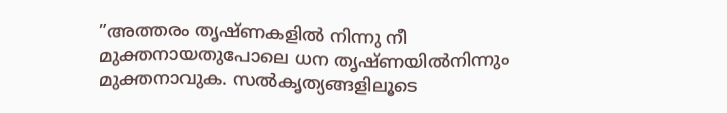”അത്തരം തൃഷ്ണകളില്‍ നിന്നു നീ മുക്തനായതുപോലെ ധന തൃഷ്ണയില്‍നിന്നും മുക്തനാവുക. സല്‍കൃത്യങ്ങളിലൂടെ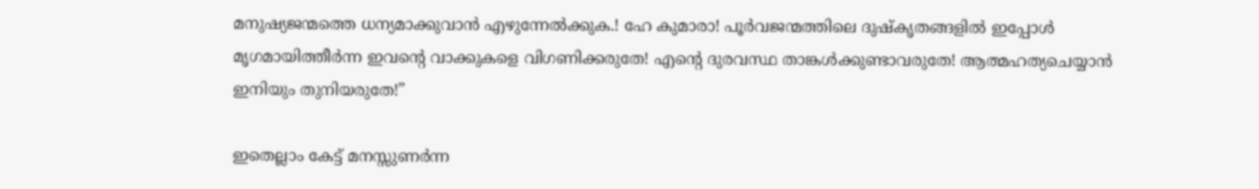മനുഷ്യജന്മത്തെ ധന്യമാക്കുവാന്‍ എഴുന്നേല്‍ക്കുക.! ഹേ കുമാരാ! പൂര്‍വജന്മത്തിലെ ദുഷ്‌കൃതങ്ങളില്‍ ഇപ്പോള്‍ മൃഗമായിത്തീര്‍ന്ന ഇവന്റെ വാക്കുകളെ വിഗണിക്കരുതേ! എന്റെ ദുരവസ്ഥ താങ്കള്‍ക്കുണ്ടാവരുതേ! ആത്മഹത്യചെയ്യാന്‍ ഇനിയും തുനിയരുതേ!”

ഇതെല്ലാം കേട്ട് മനസ്സുണര്‍ന്ന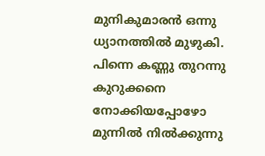മുനികുമാരന്‍ ഒന്നു ധ്യാനത്തില്‍ മുഴുകി. പിന്നെ കണ്ണു തുറന്നു കുറുക്കനെ നോക്കിയപ്പോഴോ മുന്നില്‍ നില്‍ക്കുന്നു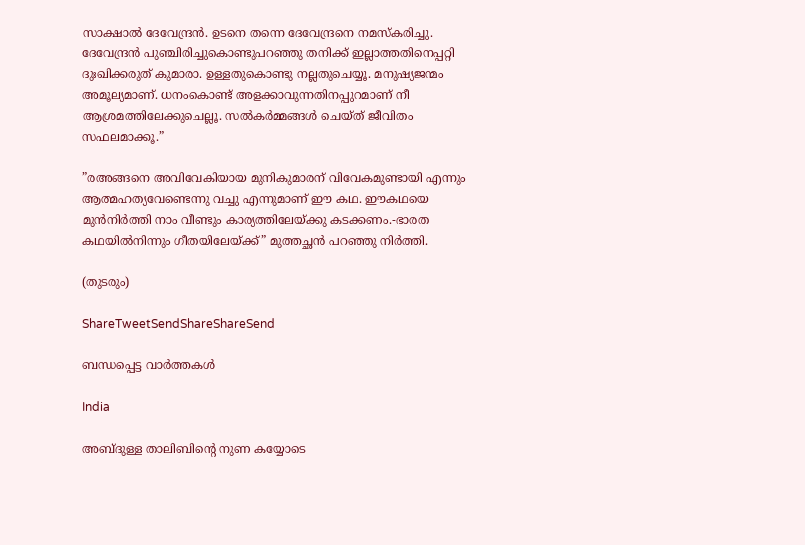സാക്ഷാല്‍ ദേവേന്ദ്രന്‍. ഉടനെ തന്നെ ദേവേന്ദ്രനെ നമസ്‌കരിച്ചു. ദേവേന്ദ്രന്‍ പുഞ്ചിരിച്ചുകൊണ്ടുപറഞ്ഞു തനിക്ക് ഇല്ലാത്തതിനെപ്പറ്റി ദുഃഖിക്കരുത് കുമാരാ. ഉള്ളതുകൊണ്ടു നല്ലതുചെയ്യൂ. മനുഷ്യജന്മം അമൂല്യമാണ്. ധനംകൊണ്ട് അളക്കാവുന്നതിനപ്പുറമാണ് നീ ആശ്രമത്തിലേക്കുചെല്ലൂ. സല്‍കര്‍മ്മങ്ങള്‍ ചെയ്ത് ജീവിതം സഫലമാക്കൂ.”

”രഅങ്ങനെ അവിവേകിയായ മുനികുമാരന് വിവേകമുണ്ടായി എന്നും ആത്മഹത്യവേണ്ടെന്നു വച്ചു എന്നുമാണ് ഈ കഥ. ഈകഥയെ മുന്‍നിര്‍ത്തി നാം വീണ്ടും കാര്യത്തിലേയ്‌ക്കു കടക്കണം.-ഭാരത കഥയില്‍നിന്നും ഗീതയിലേയ്‌ക്ക്” മുത്തച്ഛന്‍ പറഞ്ഞു നിര്‍ത്തി.

(തുടരും)

ShareTweetSendShareShareSend

ബന്ധപ്പെട്ട വാര്‍ത്തകള്‍

India

അബ്ദുള്ള താലിബിന്റെ നുണ കയ്യോടെ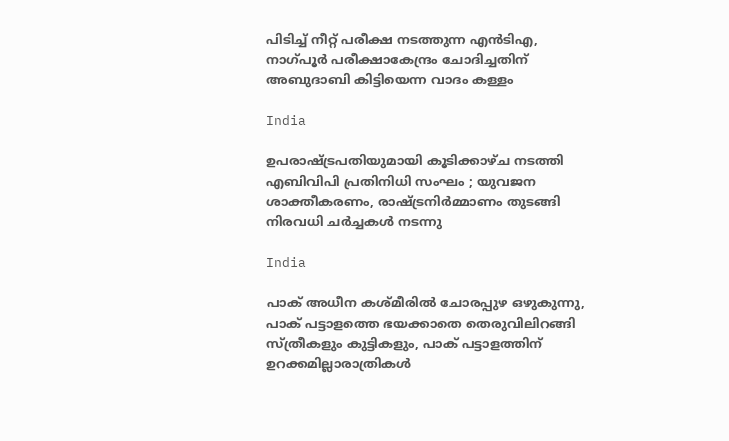പിടിച്ച് നീറ്റ് പരീക്ഷ നടത്തുന്ന എന്‍ടിഎ, നാഗ്പൂര്‍ പരീക്ഷാകേന്ദ്രം ചോദിച്ചതിന് അബുദാബി കിട്ടിയെന്ന വാദം കള്ളം

India

ഉപരാഷ്‌ട്രപതിയുമായി കൂടിക്കാഴ്ച നടത്തി എബിവിപി പ്രതിനിധി സംഘം ; യുവജന ശാക്തീകരണം, രാഷ്‌ട്രനിർമ്മാണം തുടങ്ങി നിരവധി ചർച്ചകൾ നടന്നു

India

പാക് അധീന കശ്മീരില്‍ ചോരപ്പുഴ ഒഴുകുന്നു, പാക് പട്ടാളത്തെ ഭയക്കാതെ തെരുവിലിറങ്ങി സ്ത്രീകളും കുട്ടികളും, പാക് പട്ടാളത്തിന് ഉറക്കമില്ലാരാത്രികള്‍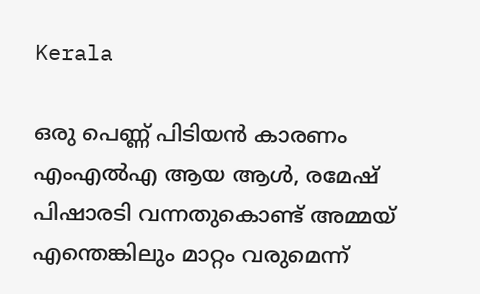Kerala

ഒരു പെണ്ണ് പിടിയന്‍ കാരണം എംഎല്‍എ ആയ ആള്‍, രമേഷ് പിഷാരടി വന്നതുകൊണ്ട് അമ്മയ് എന്തെങ്കിലും മാറ്റം വരുമെന്ന്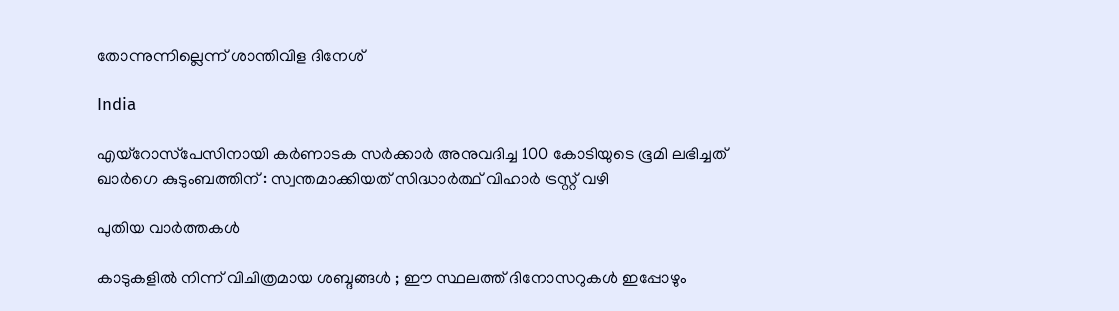തോന്നുന്നില്ലെന്ന് ശാന്തിവിള ദിനേശ്

India

എയ്‌റോസ്‌പേസിനായി കർണാടക സർക്കാർ അനുവദിച്ച 100 കോടിയുടെ ഭൂമി ലഭിച്ചത് ഖാർഗെ കുടുംബത്തിന് : സ്വന്തമാക്കിയത് സിദ്ധാർത്ഥ് വിഹാർ ട്രസ്റ്റ് വഴി

പുതിയ വാര്‍ത്തകള്‍

കാടുകളിൽ നിന്ന് വിചിത്രമായ ശബ്ദങ്ങൾ ; ഈ സ്ഥലത്ത് ദിനോസറുകൾ ഇപ്പോഴും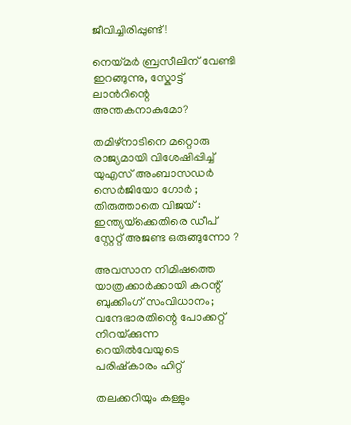ജീവിച്ചിരിപ്പുണ്ട്!

നെയ്‌മര്‍ ബ്രസീലിന് വേണ്ടി ഇറങ്ങുന്നു, സ്കോട്ട് ലാന്‍റിന്റെ അന്തകനാകുമോ?

തമിഴ്നാടിനെ മറ്റൊരു രാജ്യമായി വിശേഷിപ്പിച്ച് യുഎസ് അംബാസഡർ സെർജിയോ ഗോർ ; തിരുത്താതെ വിജയ് : ഇന്ത്യയ്‌ക്കെതിരെ ഡീപ് സ്റ്റേറ്റ് അജണ്ട ഒരുങ്ങുന്നോ ?

അവസാന നിമിഷത്തെ യാത്രക്കാർക്കായി കറന്റ് ബുക്കിംഗ് സംവിധാനം; വന്ദേഭാരതിന്റെ പോക്കറ്റ് നിറയ്‌ക്കുന്ന റെയില്‍വേയുടെ പരിഷ്കാരം ഹിറ്റ്

തലക്കറിയും കള്ളും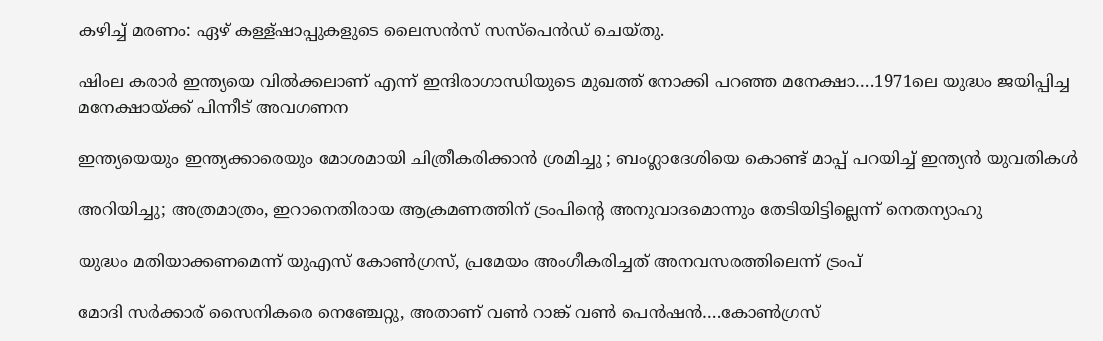കഴിച്ച് മരണം: ഏഴ് കള്ള്ഷാപ്പുകളുടെ ലൈസന്‍സ് സസ്പെന്‍ഡ് ചെയ്തു.

ഷിംല കരാര്‍ ഇന്ത്യയെ വില്‍ക്കലാണ് എന്ന് ഇന്ദിരാഗാന്ധിയുടെ മുഖത്ത് നോക്കി പറഞ്ഞ മനേക്ഷാ….1971ലെ യുദ്ധം ജയിപ്പിച്ച മനേക്ഷായ്‌ക്ക് പിന്നീട് അവഗണന

ഇന്ത്യയെയും ഇന്ത്യക്കാരെയും മോശമായി ചിത്രീകരിക്കാൻ ശ്രമിച്ചു ; ബംഗ്ലാദേശിയെ കൊണ്ട് മാപ്പ് പറയിച്ച് ഇന്ത്യൻ യുവതികൾ

അറിയിച്ചു; അത്രമാത്രം, ഇറാനെതിരായ ആക്രമണത്തിന് ട്രംപിന്റെ അനുവാദമൊന്നും തേടിയിട്ടില്ലെന്ന് നെതന്യാഹു

യുദ്ധം മതിയാക്കണമെന്ന് യുഎസ് കോണ്‍ഗ്രസ്, പ്രമേയം അംഗീകരിച്ചത് അനവസരത്തിലെന്ന് ട്രംപ്

മോദി സര്‍ക്കാര‍് സൈനികരെ നെഞ്ചേറ്റു, അതാണ് വണ്‍ റാങ്ക് വണ്‍ പെന്‍ഷന്‍….കോണ്‍ഗ്രസ്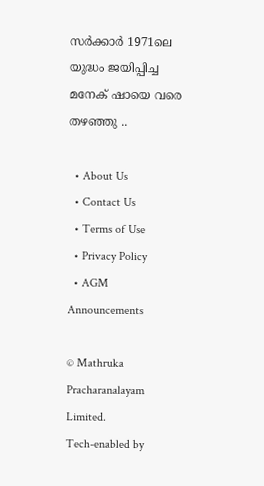സര്‍ക്കാര്‍ 1971ലെ യുദ്ധം ജയിപ്പിച്ച മനേക് ഷായെ വരെ തഴഞ്ഞു ..

  • About Us
  • Contact Us
  • Terms of Use
  • Privacy Policy
  • AGM Announcements

© Mathruka Pracharanalayam Limited.
Tech-enabled by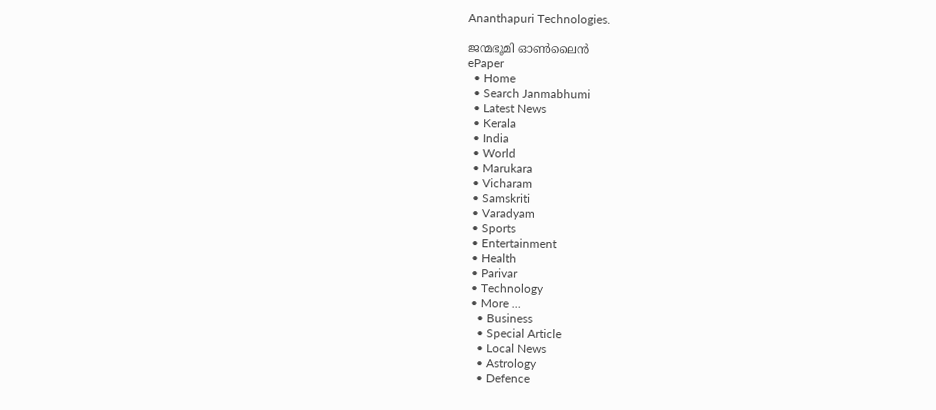Ananthapuri Technologies.

ജന്മഭൂമി ഓണ്‍ലൈന്‍
ePaper
  • Home
  • Search Janmabhumi
  • Latest News
  • Kerala
  • India
  • World
  • Marukara
  • Vicharam
  • Samskriti
  • Varadyam
  • Sports
  • Entertainment
  • Health
  • Parivar
  • Technology
  • More …
    • Business
    • Special Article
    • Local News
    • Astrology
    • Defence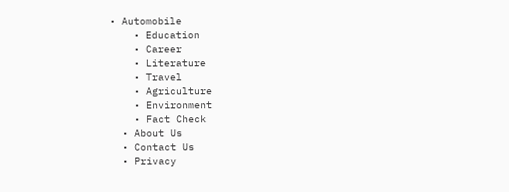• Automobile
    • Education
    • Career
    • Literature
    • Travel
    • Agriculture
    • Environment
    • Fact Check
  • About Us
  • Contact Us
  • Privacy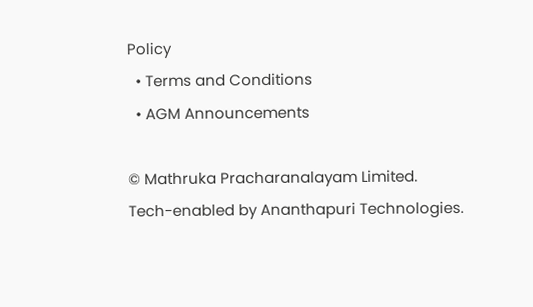Policy
  • Terms and Conditions
  • AGM Announcements

© Mathruka Pracharanalayam Limited.
Tech-enabled by Ananthapuri Technologies.